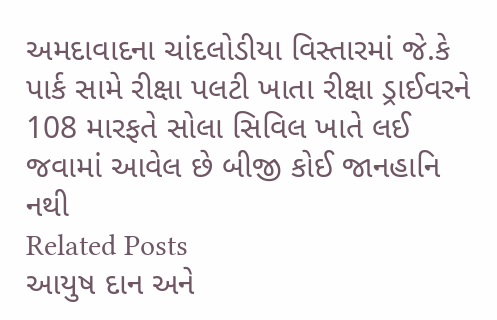અમદાવાદના ચાંદલોડીયા વિસ્તારમાં જે.કે પાર્ક સામે રીક્ષા પલટી ખાતા રીક્ષા ડ્રાઈવરને 108 મારફતે સોલા સિવિલ ખાતે લઈ જવામાં આવેલ છે બીજી કોઈ જાનહાનિ નથી
Related Posts
આયુષ દાન અને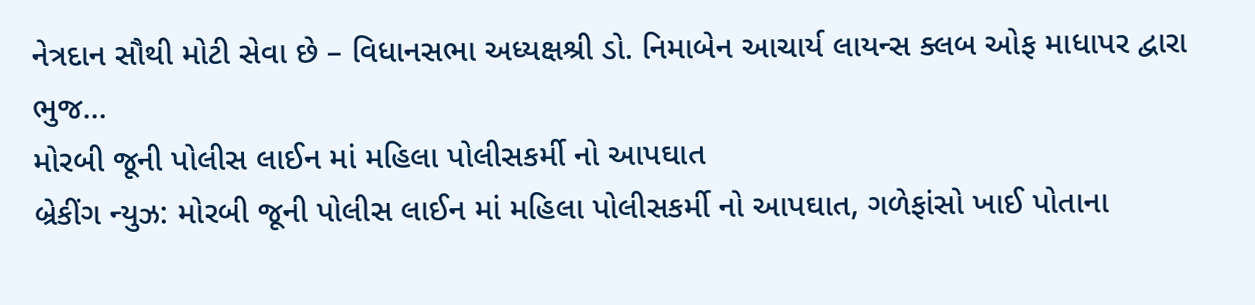નેત્રદાન સૌથી મોટી સેવા છે – વિધાનસભા અધ્યક્ષશ્રી ડો. નિમાબેન આચાર્ય લાયન્સ ક્લબ ઓફ માધાપર દ્વારા ભુજ…
મોરબી જૂની પોલીસ લાઈન માં મહિલા પોલીસકર્મી નો આપઘાત
બ્રેકીંગ ન્યુઝ: મોરબી જૂની પોલીસ લાઈન માં મહિલા પોલીસકર્મી નો આપઘાત, ગળેફાંસો ખાઈ પોતાના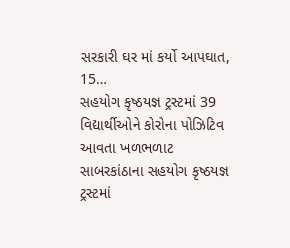સરકારી ઘર માં કર્યો આપઘાત, 15…
સહયોગ કૃષ્ઠયજ્ઞ ટ્રસ્ટમાં 39 વિદ્યાર્થીઓને કોરોના પોઝિટિવ આવતા ખળભળાટ
સાબરકાંઠાના સહયોગ કૃષ્ઠયજ્ઞ ટ્રસ્ટમાં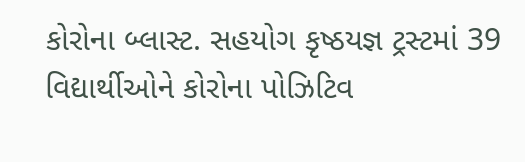કોરોના બ્લાસ્ટ. સહયોગ કૃષ્ઠયજ્ઞ ટ્રસ્ટમાં 39 વિદ્યાર્થીઓને કોરોના પોઝિટિવ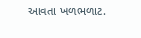આવતા ખળભળાટ.